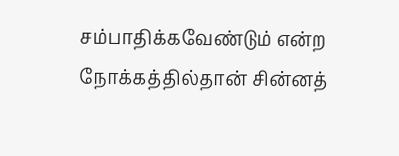சம்பாதிக்கவேண்டும் என்ற நோக்கத்தில்தான் சின்னத்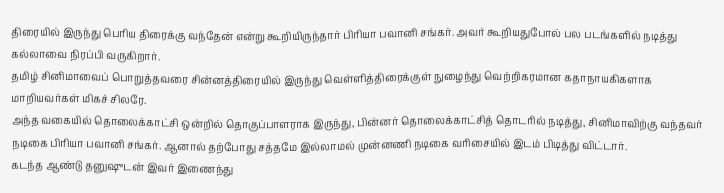திரையில் இருந்து பெரிய திரைக்கு வந்தேன் என்று கூறியிருந்தார் பிரியா பவானி சங்கர். அவர் கூறியதுபோல் பல படங்களில் நடித்து கல்லாவை நிரப்பி வருகிறார்.
தமிழ் சினிமாவைப் பொறுத்தவரை சின்னத்திரையில் இருந்து வெள்ளித்திரைக்குள் நுழைந்து வெற்றிகரமான கதாநாயகிகளாக மாறியவர்கள் மிகச் சிலரே.
அந்த வகையில் தொலைக்காட்சி ஒன்றில் தொகுப்பாளராக இருந்து, பின்னர் தொலைக்காட்சித் தொடரில் நடித்து, சினிமாவிற்கு வந்தவர் நடிகை பிரியா பவானி சங்கர். ஆனால் தற்போது சத்தமே இல்லாமல் முன்னணி நடிகை வரிசையில் இடம் பிடித்து விட்டார்.
கடந்த ஆண்டு தனுஷுடன் இவர் இணைந்து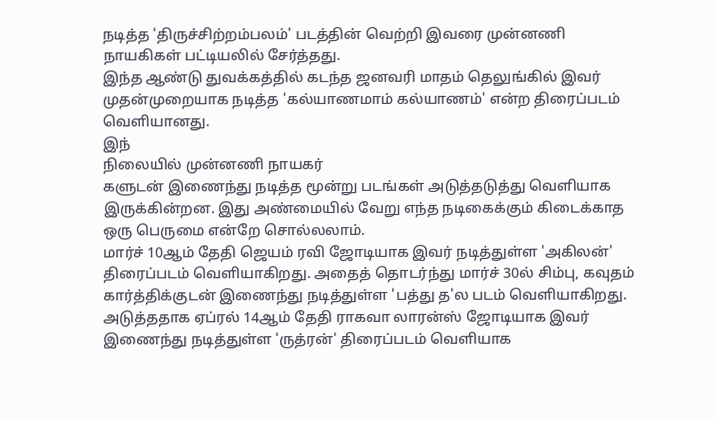நடித்த 'திருச்சிற்றம்பலம்' படத்தின் வெற்றி இவரை முன்னணி நாயகிகள் பட்டியலில் சேர்த்தது.
இந்த ஆண்டு துவக்கத்தில் கடந்த ஜனவரி மாதம் தெலுங்கில் இவர் முதன்முறையாக நடித்த 'கல்யாணமாம் கல்யாணம்' என்ற திரைப்படம் வெளியானது.
இந்
நிலையில் முன்னணி நாயகர்
களுடன் இணைந்து நடித்த மூன்று படங்கள் அடுத்தடுத்து வெளியாக இருக்கின்றன. இது அண்மையில் வேறு எந்த நடிகைக்கும் கிடைக்காத ஒரு பெருமை என்றே சொல்லலாம்.
மார்ச் 10ஆம் தேதி ஜெயம் ரவி ஜோடியாக இவர் நடித்துள்ள 'அகிலன்' திரைப்படம் வெளியாகிறது. அதைத் தொடர்ந்து மார்ச் 30ல் சிம்பு, கவுதம் கார்த்திக்குடன் இணைந்து நடித்துள்ள 'பத்து த'ல படம் வெளியாகிறது.
அடுத்ததாக ஏப்ரல் 14ஆம் தேதி ராகவா லாரன்ஸ் ஜோடியாக இவர் இணைந்து நடித்துள்ள 'ருத்ரன்' திரைப்படம் வெளியாக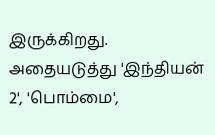இருக்கிறது.
அதையடுத்து 'இந்தியன் 2', 'பொம்மை',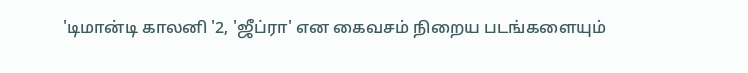'டிமான்டி காலனி '2, 'ஜீப்ரா' என கைவசம் நிறைய படங்களையும்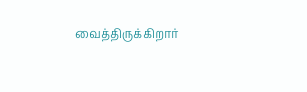வைத்திருக்கிறார்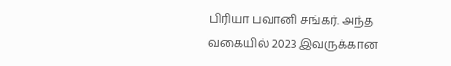பிரியா பவானி சங்கர். அந்த வகையில் 2023 இவருக்கான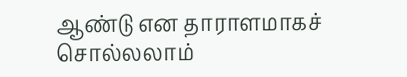ஆண்டு என தாராளமாகச் சொல்லலாம்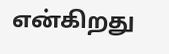என்கிறது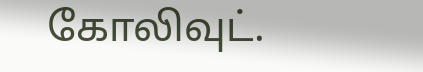கோலிவுட்.